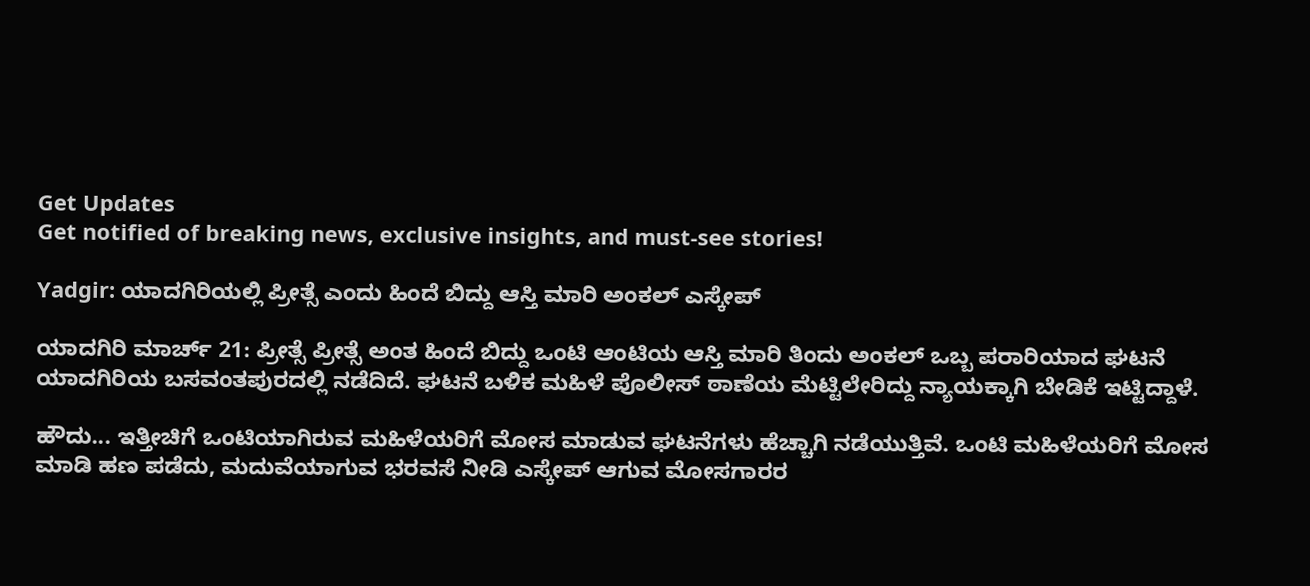Get Updates
Get notified of breaking news, exclusive insights, and must-see stories!

Yadgir: ಯಾದಗಿರಿಯಲ್ಲಿ ಪ್ರೀತ್ಸೆ ಎಂದು ಹಿಂದೆ ಬಿದ್ದು ಆಸ್ತಿ ಮಾರಿ ಅಂಕಲ್ ಎಸ್ಕೇಪ್

ಯಾದಗಿರಿ ಮಾರ್ಚ್ 21: ಪ್ರೀತ್ಸೆ ಪ್ರೀತ್ಸೆ ಅಂತ ಹಿಂದೆ ಬಿದ್ದು ಒಂಟಿ ಆಂಟಿಯ ಆಸ್ತಿ ಮಾರಿ ತಿಂದು ಅಂಕಲ್‌ ಒಬ್ಬ ಪರಾರಿಯಾದ ಘಟನೆ ಯಾದಗಿರಿಯ ಬಸವಂತಪುರದಲ್ಲಿ ನಡೆದಿದೆ. ಘಟನೆ ಬಳಿಕ ಮಹಿಳೆ ಪೊಲೀಸ್ ಠಾಣೆಯ ಮೆಟ್ಟಿಲೇರಿದ್ದು ನ್ಯಾಯಕ್ಕಾಗಿ ಬೇಡಿಕೆ ಇಟ್ಟಿದ್ದಾಳೆ.

ಹೌದು... ಇತ್ತೀಚಿಗೆ ಒಂಟಿಯಾಗಿರುವ ಮಹಿಳೆಯರಿಗೆ ಮೋಸ ಮಾಡುವ ಘಟನೆಗಳು ಹೆಚ್ಚಾಗಿ ನಡೆಯುತ್ತಿವೆ. ಒಂಟಿ ಮಹಿಳೆಯರಿಗೆ ಮೋಸ ಮಾಡಿ ಹಣ ಪಡೆದು, ಮದುವೆಯಾಗುವ ಭರವಸೆ ನೀಡಿ ಎಸ್ಕೇಪ್ ಆಗುವ ಮೋಸಗಾರರ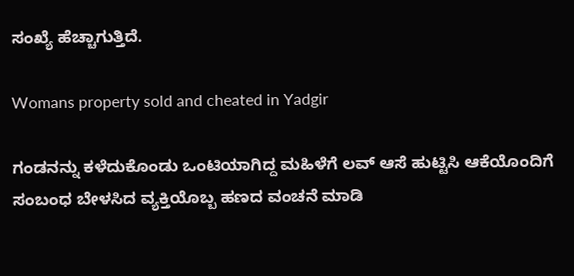ಸಂಖ್ಯೆ ಹೆಚ್ಚಾಗುತ್ತಿದೆ.

Womans property sold and cheated in Yadgir

ಗಂಡನನ್ನು ಕಳೆದುಕೊಂಡು ಒಂಟಿಯಾಗಿದ್ದ ಮಹಿಳೆಗೆ ಲವ್ ಆಸೆ ಹುಟ್ಟಿಸಿ ಆಕೆಯೊಂದಿಗೆ ಸಂಬಂಧ ಬೇಳಸಿದ ವ್ಯಕ್ತಿಯೊಬ್ಬ ಹಣದ ವಂಚನೆ ಮಾಡಿ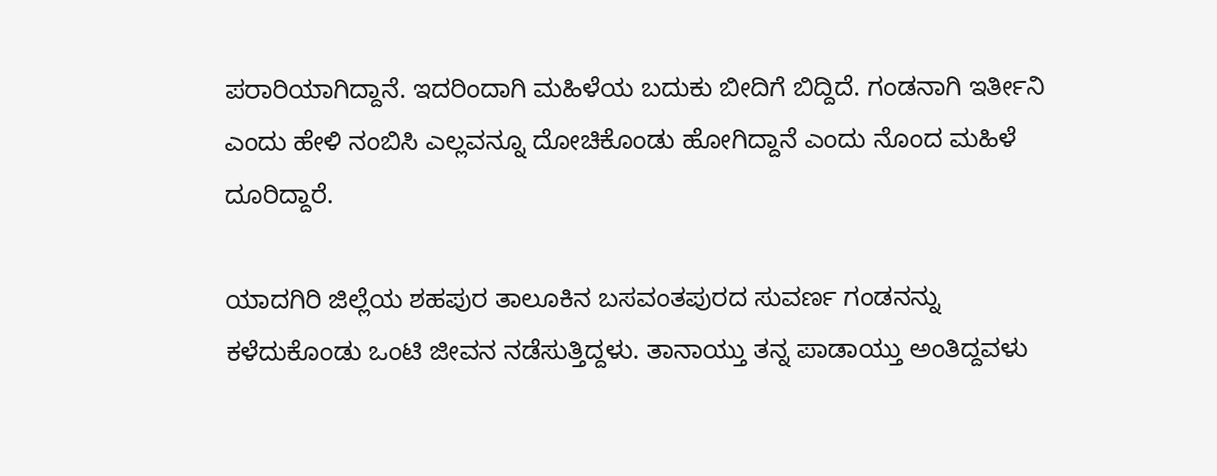ಪರಾರಿಯಾಗಿದ್ದಾನೆ. ಇದರಿಂದಾಗಿ ಮಹಿಳೆಯ ಬದುಕು ಬೀದಿಗೆ ಬಿದ್ದಿದೆ. ಗಂಡನಾಗಿ ಇರ್ತೀನಿ ಎಂದು ಹೇಳಿ ನಂಬಿಸಿ ಎಲ್ಲವನ್ನೂ ದೋಚಿಕೊಂಡು ಹೋಗಿದ್ದಾನೆ ಎಂದು ನೊಂದ ಮಹಿಳೆ ದೂರಿದ್ದಾರೆ.

ಯಾದಗಿರಿ ಜಿಲ್ಲೆಯ ಶಹಪುರ ತಾಲೂಕಿನ ಬಸವಂತಪುರದ ಸುವರ್ಣ ಗಂಡನನ್ನು ಕಳೆದುಕೊಂಡು ಒಂಟಿ ಜೀವನ ನಡೆಸುತ್ತಿದ್ದಳು. ತಾನಾಯ್ತು ತನ್ನ ಪಾಡಾಯ್ತು ಅಂತಿದ್ದವಳು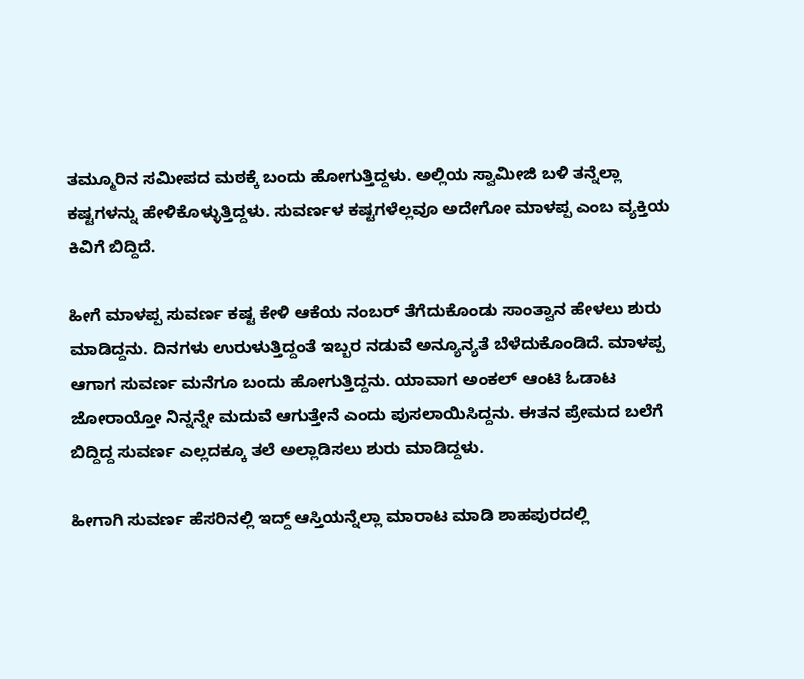ತಮ್ಮೂರಿನ ಸಮೀಪದ ಮಠಕ್ಕೆ ಬಂದು ಹೋಗುತ್ತಿದ್ದಳು. ಅಲ್ಲಿಯ ಸ್ವಾಮೀಜಿ ಬಳಿ ತನ್ನೆಲ್ಲಾ ಕಷ್ಟಗಳನ್ನು ಹೇಳಿಕೊಳ್ಳುತ್ತಿದ್ದಳು. ಸುವರ್ಣಳ ಕಷ್ಟಗಳೆಲ್ಲವೂ ಅದೇಗೋ ಮಾಳಪ್ಪ ಎಂಬ ವ್ಯಕ್ತಿಯ ಕಿವಿಗೆ ಬಿದ್ದಿದೆ.

ಹೀಗೆ ಮಾಳಪ್ಪ ಸುವರ್ಣ ಕಷ್ಟ ಕೇಳಿ ಆಕೆಯ ನಂಬರ್ ತೆಗೆದುಕೊಂಡು ಸಾಂತ್ವಾನ ಹೇಳಲು ಶುರು ಮಾಡಿದ್ದನು. ದಿನಗಳು ಉರುಳುತ್ತಿದ್ದಂತೆ ಇಬ್ಬರ ನಡುವೆ ಅನ್ಯೂನ್ಯತೆ ಬೆಳೆದುಕೊಂಡಿದೆ. ಮಾಳಪ್ಪ ಆಗಾಗ ಸುವರ್ಣ ಮನೆಗೂ ಬಂದು ಹೋಗುತ್ತಿದ್ದನು. ಯಾವಾಗ ಅಂಕಲ್ ಆಂಟಿ ಓಡಾಟ ಜೋರಾಯ್ತೋ ನಿನ್ನನ್ನೇ ಮದುವೆ ಆಗುತ್ತೇನೆ ಎಂದು ಪುಸಲಾಯಿಸಿದ್ದನು. ಈತನ ಪ್ರೇಮದ ಬಲೆಗೆ ಬಿದ್ದಿದ್ದ ಸುವರ್ಣ ಎಲ್ಲದಕ್ಕೂ ತಲೆ ಅಲ್ಲಾಡಿಸಲು ಶುರು ಮಾಡಿದ್ದಳು.

ಹೀಗಾಗಿ ಸುವರ್ಣ ಹೆಸರಿನಲ್ಲಿ ಇದ್ದ್ ಆಸ್ತಿಯನ್ನೆಲ್ಲಾ ಮಾರಾಟ ಮಾಡಿ ಶಾಹಪುರದಲ್ಲಿ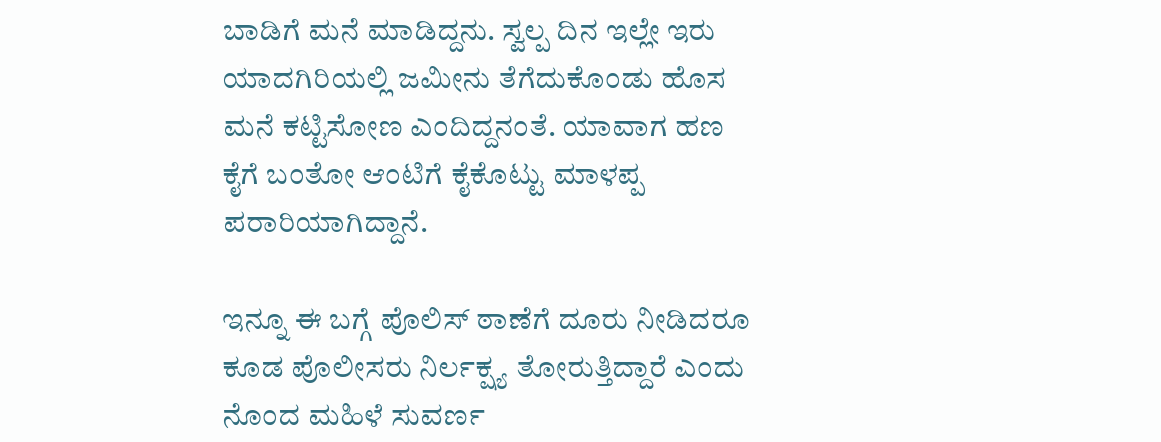ಬಾಡಿಗೆ ಮನೆ ಮಾಡಿದ್ದನು. ಸ್ವಲ್ಪ ದಿನ ಇಲ್ಲೇ ಇರು ಯಾದಗಿರಿಯಲ್ಲಿ ಜಮೀನು ತೆಗೆದುಕೊಂಡು ಹೊಸ ಮನೆ ಕಟ್ಟಿಸೋಣ ಎಂದಿದ್ದನಂತೆ. ಯಾವಾಗ ಹಣ ಕೈಗೆ ಬಂತೋ ಆಂಟಿಗೆ ಕೈಕೊಟ್ಟು ಮಾಳಪ್ಪ ಪರಾರಿಯಾಗಿದ್ದಾನೆ.

ಇನ್ನೂ ಈ ಬಗ್ಗೆ ಪೊಲಿಸ್ ಠಾಣೆಗೆ ದೂರು ನೀಡಿದರೂ ಕೂಡ ಪೊಲೀಸರು ನಿರ್ಲಕ್ಷ್ಯ ತೋರುತ್ತಿದ್ದಾರೆ ಎಂದು ನೊಂದ ಮಹಿಳೆ ಸುವರ್ಣ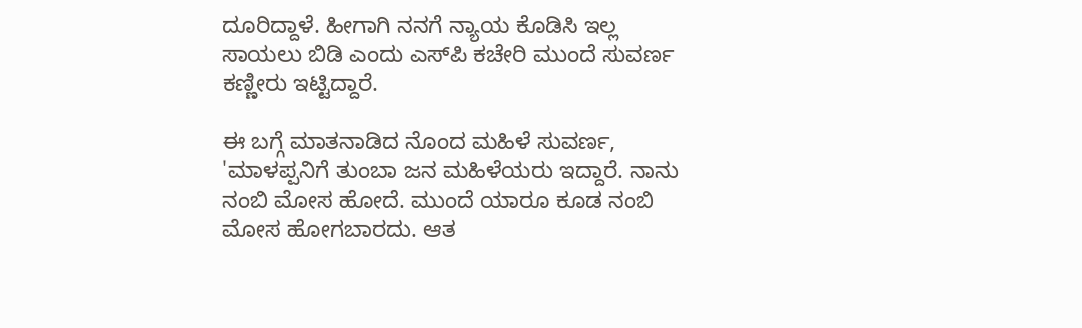ದೂರಿದ್ದಾಳೆ. ಹೀಗಾಗಿ ನನಗೆ ನ್ಯಾಯ ಕೊಡಿಸಿ ಇಲ್ಲ ಸಾಯಲು ಬಿಡಿ ಎಂದು ಎಸ್‌ಪಿ ಕಚೇರಿ ಮುಂದೆ ಸುವರ್ಣ ಕಣ್ಣೀರು ಇಟ್ಟಿದ್ದಾರೆ.

ಈ ಬಗ್ಗೆ ಮಾತನಾಡಿದ ನೊಂದ ಮಹಿಳೆ ಸುವರ್ಣ, 'ಮಾಳಪ್ಪನಿಗೆ ತುಂಬಾ ಜನ ಮಹಿಳೆಯರು ಇದ್ದಾರೆ. ನಾನು ನಂಬಿ ಮೋಸ ಹೋದೆ. ಮುಂದೆ ಯಾರೂ ಕೂಡ ನಂಬಿ ಮೋಸ ಹೋಗಬಾರದು. ಆತ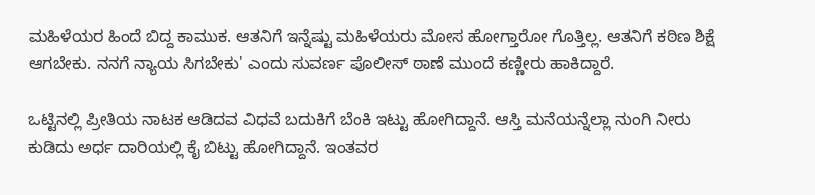ಮಹಿಳೆಯರ ಹಿಂದೆ ಬಿದ್ದ ಕಾಮುಕ. ಆತನಿಗೆ ಇನ್ನೆಷ್ಟು ಮಹಿಳೆಯರು ಮೋಸ ಹೋಗ್ತಾರೋ ಗೊತ್ತಿಲ್ಲ. ಆತನಿಗೆ ಕಠಿಣ ಶಿಕ್ಷೆ ಆಗಬೇಕು. ನನಗೆ ನ್ಯಾಯ ಸಿಗಬೇಕು' ಎಂದು ಸುವರ್ಣ ಪೊಲೀಸ್ ಠಾಣೆ ಮುಂದೆ ಕಣ್ಣೀರು ಹಾಕಿದ್ದಾರೆ.

ಒಟ್ಟಿನಲ್ಲಿ ಪ್ರೀತಿಯ ನಾಟಕ ಆಡಿದವ ವಿಧವೆ ಬದುಕಿಗೆ ಬೆಂಕಿ ಇಟ್ಟು ಹೋಗಿದ್ದಾನೆ. ಆಸ್ತಿ ಮನೆಯನ್ನೆಲ್ಲಾ ನುಂಗಿ ನೀರು ಕುಡಿದು ಅರ್ಧ ದಾರಿಯಲ್ಲಿ ಕೈ ಬಿಟ್ಟು ಹೋಗಿದ್ದಾನೆ. ಇಂತವರ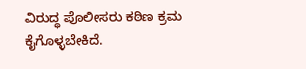ವಿರುದ್ಧ ಪೊಲೀಸರು ಕಠಿಣ ಕ್ರಮ ಕೈಗೊಳ್ಳಬೇಕಿದೆ.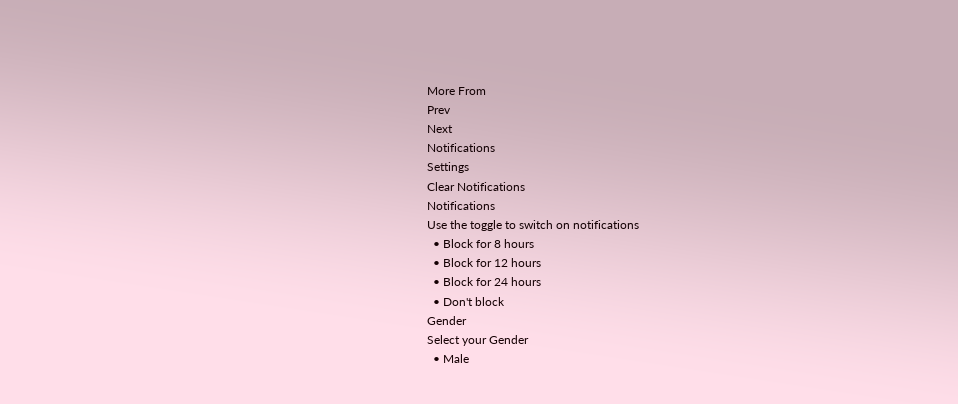More From
Prev
Next
Notifications
Settings
Clear Notifications
Notifications
Use the toggle to switch on notifications
  • Block for 8 hours
  • Block for 12 hours
  • Block for 24 hours
  • Don't block
Gender
Select your Gender
  • Male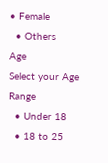• Female
  • Others
Age
Select your Age Range
  • Under 18
  • 18 to 25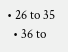• 26 to 35
  • 36 to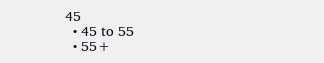45
  • 45 to 55
  • 55+